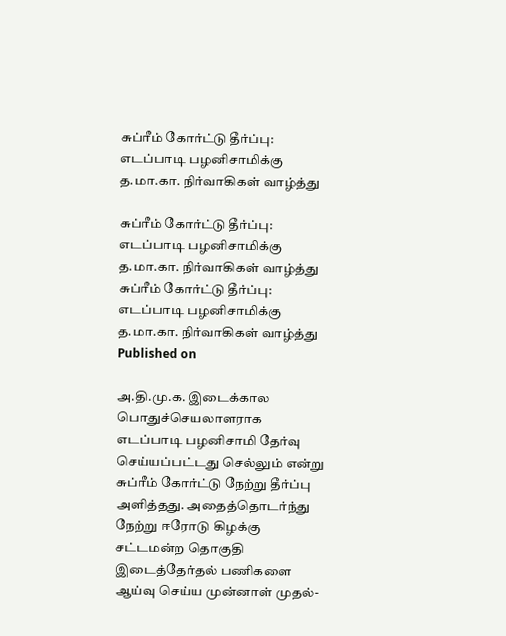சுப்ரீம் கோர்ட்டு தீர்ப்பு: எடப்பாடி பழனிசாமிக்கு த.மா.கா. நிர்வாகிகள் வாழ்த்து

சுப்ரீம் கோர்ட்டு தீர்ப்பு: எடப்பாடி பழனிசாமிக்கு த.மா.கா. நிர்வாகிகள் வாழ்த்து
சுப்ரீம் கோர்ட்டு தீர்ப்பு: எடப்பாடி பழனிசாமிக்கு த.மா.கா. நிர்வாகிகள் வாழ்த்து
Published on

அ.தி.மு.க. இடைக்கால பொதுச்செயலாளராக எடப்பாடி பழனிசாமி தேர்வு செய்யப்பட்டது செல்லும் என்று சுப்ரீம் கோர்ட்டு நேற்று தீர்ப்பு அளித்தது. அதைத்தொடர்ந்து நேற்று ஈரோடு கிழக்கு சட்டமன்ற தொகுதி இடைத்தேர்தல் பணிகளை ஆய்வு செய்ய முன்னாள் முதல்-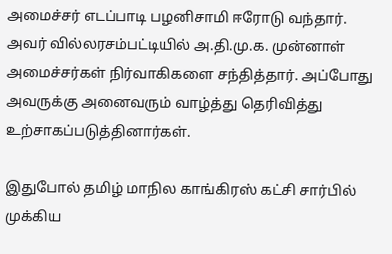அமைச்சர் எடப்பாடி பழனிசாமி ஈரோடு வந்தார். அவர் வில்லரசம்பட்டியில் அ.தி.மு.க. முன்னாள் அமைச்சர்கள் நிர்வாகிகளை சந்தித்தார். அப்போது அவருக்கு அனைவரும் வாழ்த்து தெரிவித்து உற்சாகப்படுத்தினார்கள்.

இதுபோல் தமிழ் மாநில காங்கிரஸ் கட்சி சார்பில் முக்கிய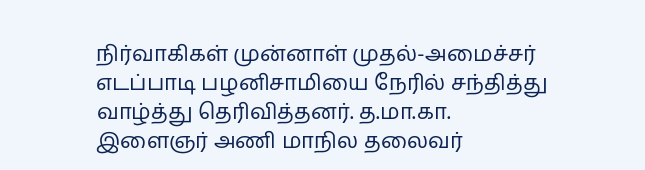நிர்வாகிகள் முன்னாள் முதல்-அமைச்சர் எடப்பாடி பழனிசாமியை நேரில் சந்தித்து வாழ்த்து தெரிவித்தனர். த.மா.கா. இளைஞர் அணி மாநில தலைவர்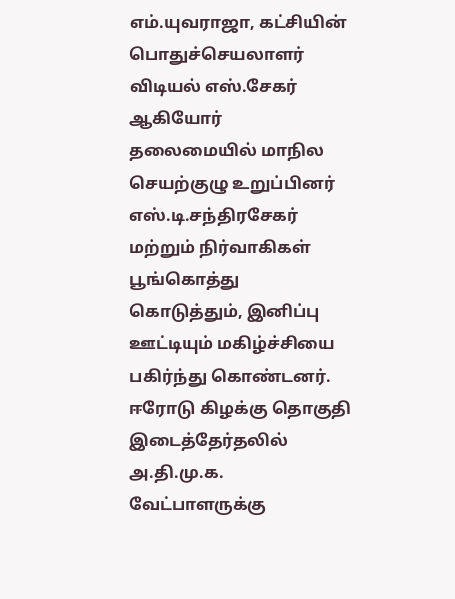எம்.யுவராஜா, கட்சியின் பொதுச்செயலாளர் விடியல் எஸ்.சேகர் ஆகியோர் தலைமையில் மாநில செயற்குழு உறுப்பினர் எஸ்.டி.சந்திரசேகர் மற்றும் நிர்வாகிகள் பூங்கொத்து கொடுத்தும், இனிப்பு ஊட்டியும் மகிழ்ச்சியை பகிர்ந்து கொண்டனர். ஈரோடு கிழக்கு தொகுதி இடைத்தேர்தலில் அ.தி.மு.க. வேட்பாளருக்கு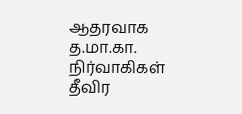ஆதரவாக த.மா.கா. நிர்வாகிகள் தீவிர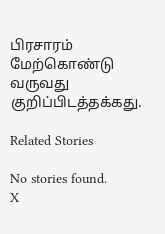பிரசாரம் மேற்கொண்டு வருவது குறிப்பிடத்தக்கது.

Related Stories

No stories found.
X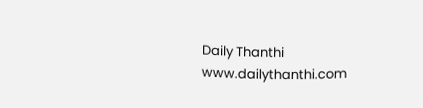Daily Thanthi
www.dailythanthi.com